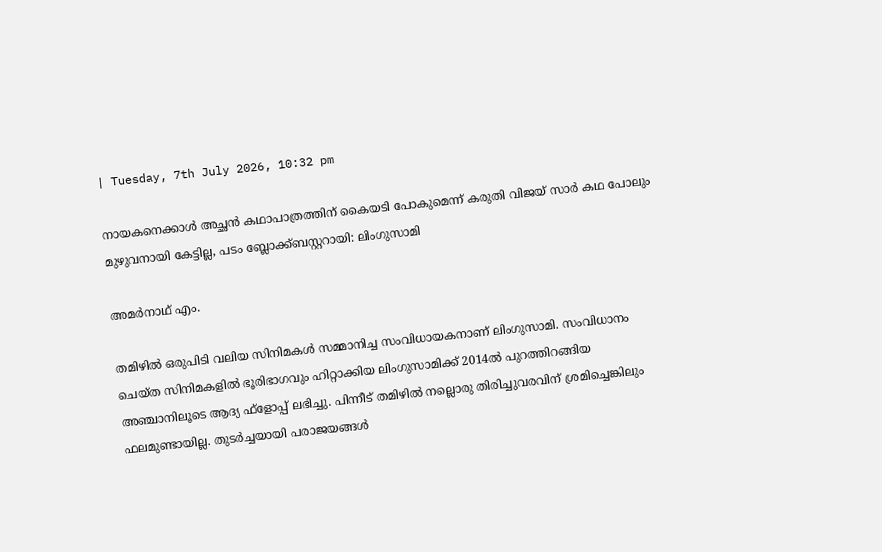| Tuesday, 7th July 2026, 10:32 pm

നായകനെക്കാള്‍ അച്ഛന്‍ കഥാപാത്രത്തിന് കൈയടി പോകുമെന്ന് കരുതി വിജയ് സാര്‍ കഥ പോലും മുഴുവനായി കേട്ടില്ല, പടം ബ്ലോക്ക്ബസ്റ്ററായി: ലിംഗുസാമി

അമര്‍നാഥ് എം.

തമിഴില്‍ ഒരുപിടി വലിയ സിനിമകള്‍ സമ്മാനിച്ച സംവിധായകനാണ് ലിംഗുസാമി. സംവിധാനം ചെയ്ത സിനിമകളില്‍ ഭൂരിഭാഗവും ഹിറ്റാക്കിയ ലിംഗുസാമിക്ക് 2014ല്‍ പുറത്തിറങ്ങിയ അഞ്ചാനിലൂടെ ആദ്യ ഫ്‌ളോപ്പ് ലഭിച്ചു. പിന്നീട് തമിഴില്‍ നല്ലൊരു തിരിച്ചുവരവിന് ശ്രമിച്ചെങ്കിലും ഫലമുണ്ടായില്ല. തുടര്‍ച്ചയായി പരാജയങ്ങള്‍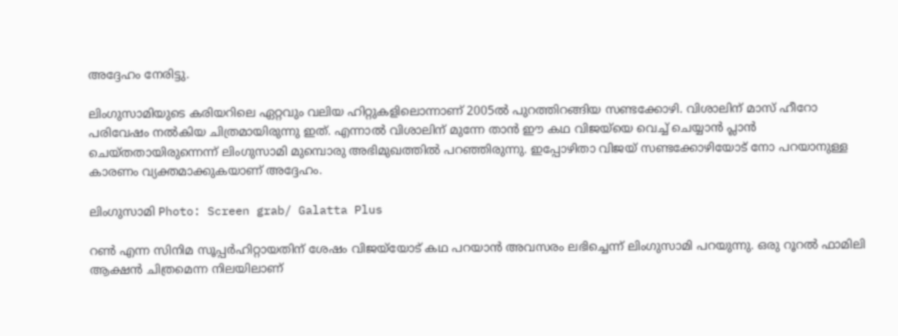അദ്ദേഹം നേരിട്ടു.

ലിംഗുസാമിയുടെ കരിയറിലെ ഏറ്റവും വലിയ ഹിറ്റുകളിലൊന്നാണ് 2005ല്‍ പുറത്തിറങ്ങിയ സണ്ടക്കോഴി. വിശാലിന് മാസ് ഹീറോ പരിവേഷം നല്‍കിയ ചിത്രമായിരുന്നു ഇത്. എന്നാല്‍ വിശാലിന് മുന്നേ താന്‍ ഈ കഥ വിജയ്‌യെ വെച്ച് ചെയ്യാന്‍ പ്ലാന്‍ ചെയ്തതായിരുന്നെന്ന് ലിംഗുസാമി മുമ്പൊരു അഭിമുഖത്തില്‍ പറഞ്ഞിരുന്നു. ഇപ്പോഴിതാ വിജയ് സണ്ടക്കോഴിയോട് നോ പറയാനുള്ള കാരണം വ്യക്തമാക്കുകയാണ് അദ്ദേഹം.

ലിംഗുസാമി Photo: Screen grab/ Galatta Plus

റണ്‍ എന്ന സിനിമ സൂപ്പര്‍ഹിറ്റായതിന് ശേഷം വിജയ്‌യോട് കഥ പറയാന്‍ അവസരം ലഭിച്ചെന്ന് ലിംഗുസാമി പറയുന്നു. ഒരു റൂറല്‍ ഫാമിലി ആക്ഷന്‍ ചിത്രമെന്ന നിലയിലാണ്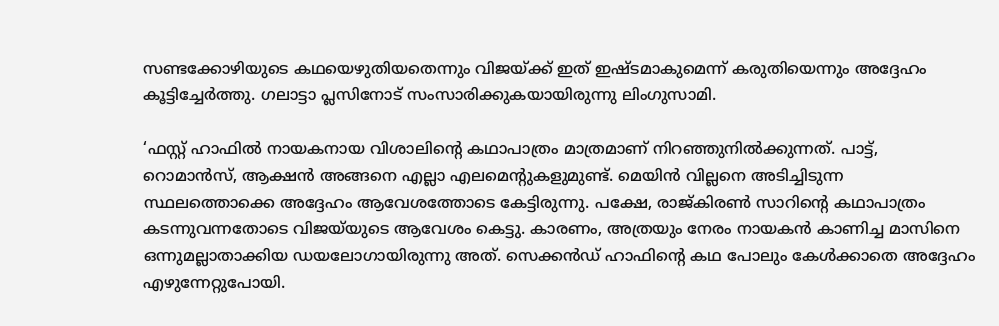സണ്ടക്കോഴിയുടെ കഥയെഴുതിയതെന്നും വിജയ്ക്ക് ഇത് ഇഷ്ടമാകുമെന്ന് കരുതിയെന്നും അദ്ദേഹം കൂട്ടിച്ചേര്‍ത്തു. ഗലാട്ടാ പ്ലസിനോട് സംസാരിക്കുകയായിരുന്നു ലിംഗുസാമി.

‘ഫസ്റ്റ് ഹാഫില്‍ നായകനായ വിശാലിന്റെ കഥാപാത്രം മാത്രമാണ് നിറഞ്ഞുനില്‍ക്കുന്നത്. പാട്ട്, റൊമാന്‍സ്, ആക്ഷന്‍ അങ്ങനെ എല്ലാ എലമെന്റുകളുമുണ്ട്. മെയിന്‍ വില്ലനെ അടിച്ചിടുന്ന സ്ഥലത്തൊക്കെ അദ്ദേഹം ആവേശത്തോടെ കേട്ടിരുന്നു. പക്ഷേ, രാജ്കിരണ്‍ സാറിന്റെ കഥാപാത്രം കടന്നുവന്നതോടെ വിജയ്‌യുടെ ആവേശം കെട്ടു. കാരണം, അത്രയും നേരം നായകന്‍ കാണിച്ച മാസിനെ ഒന്നുമല്ലാതാക്കിയ ഡയലോഗായിരുന്നു അത്. സെക്കന്‍ഡ് ഹാഫിന്റെ കഥ പോലും കേള്‍ക്കാതെ അദ്ദേഹം എഴുന്നേറ്റുപോയി.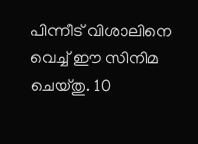പിന്നീട് വിശാലിനെ വെച്ച് ഈ സിനിമ ചെയ്തു. 10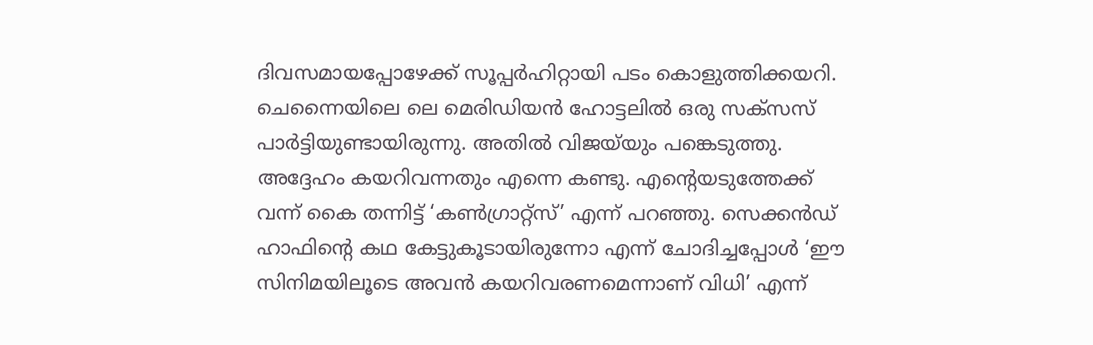ദിവസമായപ്പോഴേക്ക് സൂപ്പര്‍ഹിറ്റായി പടം കൊളുത്തിക്കയറി. ചെന്നൈയിലെ ലെ മെരിഡിയന്‍ ഹോട്ടലില്‍ ഒരു സക്‌സസ് പാര്‍ട്ടിയുണ്ടായിരുന്നു. അതില്‍ വിജയ്‌യും പങ്കെടുത്തു. അദ്ദേഹം കയറിവന്നതും എന്നെ കണ്ടു. എന്റെയടുത്തേക്ക് വന്ന് കൈ തന്നിട്ട് ‘കണ്‍ഗ്രാറ്റ്‌സ്’ എന്ന് പറഞ്ഞു. സെക്കന്‍ഡ് ഹാഫിന്റെ കഥ കേട്ടുകൂടായിരുന്നോ എന്ന് ചോദിച്ചപ്പോള്‍ ‘ഈ സിനിമയിലൂടെ അവന്‍ കയറിവരണമെന്നാണ് വിധി’ എന്ന്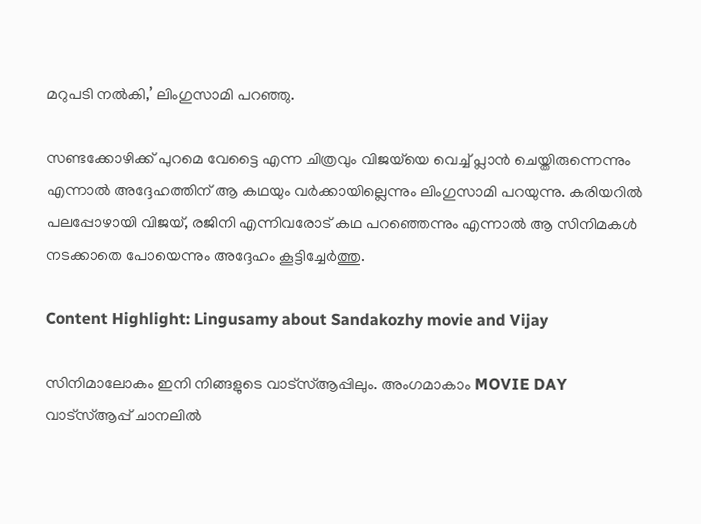മറുപടി നല്‍കി,’ ലിംഗുസാമി പറഞ്ഞു.

സണ്ടക്കോഴിക്ക് പുറമെ വേട്ടൈ എന്ന ചിത്രവും വിജയ്‌യെ വെച്ച് പ്ലാന്‍ ചെയ്തിരുന്നെന്നും എന്നാല്‍ അദ്ദേഹത്തിന് ആ കഥയും വര്‍ക്കായില്ലെന്നും ലിംഗുസാമി പറയുന്നു. കരിയറില്‍ പലപ്പോഴായി വിജയ്, രജിനി എന്നിവരോട് കഥ പറഞ്ഞെന്നും എന്നാല്‍ ആ സിനിമകള്‍ നടക്കാതെ പോയെന്നും അദ്ദേഹം കൂട്ടിച്ചേര്‍ത്തു.

Content Highlight: Lingusamy about Sandakozhy movie and Vijay

സിനിമാലോകം ഇനി നിങ്ങളുടെ വാട്സ്ആപ്പിലും. അംഗമാകാം MOVIE DAY വാട്സ്ആപ്പ് ചാനലിൽ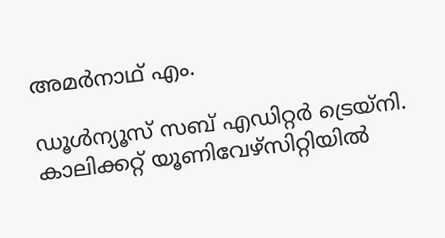അമര്‍നാഥ് എം.

ഡൂള്‍ന്യൂസ് സബ് എഡിറ്റര്‍ ട്രെയ്‌നി. കാലിക്കറ്റ് യൂണിവേഴ്‌സിറ്റിയില്‍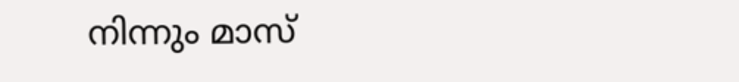നിന്നും മാസ്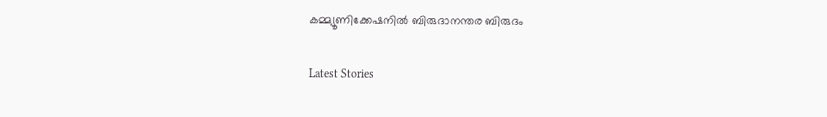കമ്മ്യൂണിക്കേഷനില്‍ ബിരുദാനന്തര ബിരുദം

Latest Stories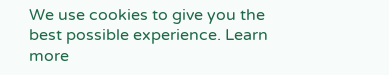We use cookies to give you the best possible experience. Learn more